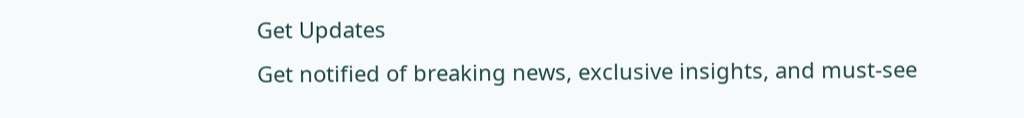Get Updates
Get notified of breaking news, exclusive insights, and must-see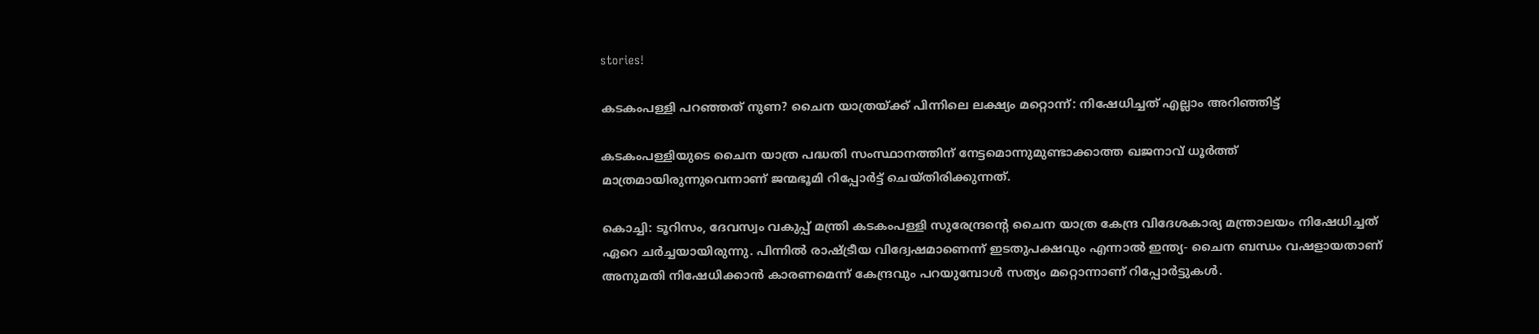stories!

കടകംപള്ളി പറഞ്ഞത് നുണ? ചൈന യാത്രയ്ക്ക് പിന്നിലെ ലക്ഷ്യം മറ്റൊന്ന്: നിഷേധിച്ചത് എല്ലാം അറിഞ്ഞിട്ട്

കടകംപള്ളിയുടെ ചൈന യാത്ര പദ്ധതി സംസ്ഥാനത്തിന് നേട്ടമൊന്നുമുണ്ടാക്കാത്ത ഖജനാവ് ധൂര്‍ത്ത് മാത്രമായിരുന്നുവെന്നാണ് ജന്മഭൂമി റിപ്പോര്‍ട്ട് ചെയ്തിരിക്കുന്നത്.

കൊച്ചി: ടൂറിസം, ദേവസ്വം വകുപ്പ് മന്ത്രി കടകംപള്ളി സുരേന്ദ്രന്റെ ചൈന യാത്ര കേന്ദ്ര വിദേശകാര്യ മന്ത്രാലയം നിഷേധിച്ചത് ഏറെ ചര്‍ച്ചയായിരുന്നു. പിന്നില്‍ രാഷ്ട്രീയ വിദ്വേഷമാണെന്ന് ഇടതുപക്ഷവും എന്നാല്‍ ഇന്ത്യ- ചൈന ബന്ധം വഷളായതാണ് അനുമതി നിഷേധിക്കാന്‍ കാരണമെന്ന് കേന്ദ്രവും പറയുമ്പോള്‍ സത്യം മറ്റൊന്നാണ് റിപ്പോര്‍ട്ടുകള്‍.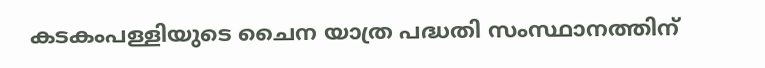കടകംപള്ളിയുടെ ചൈന യാത്ര പദ്ധതി സംസ്ഥാനത്തിന്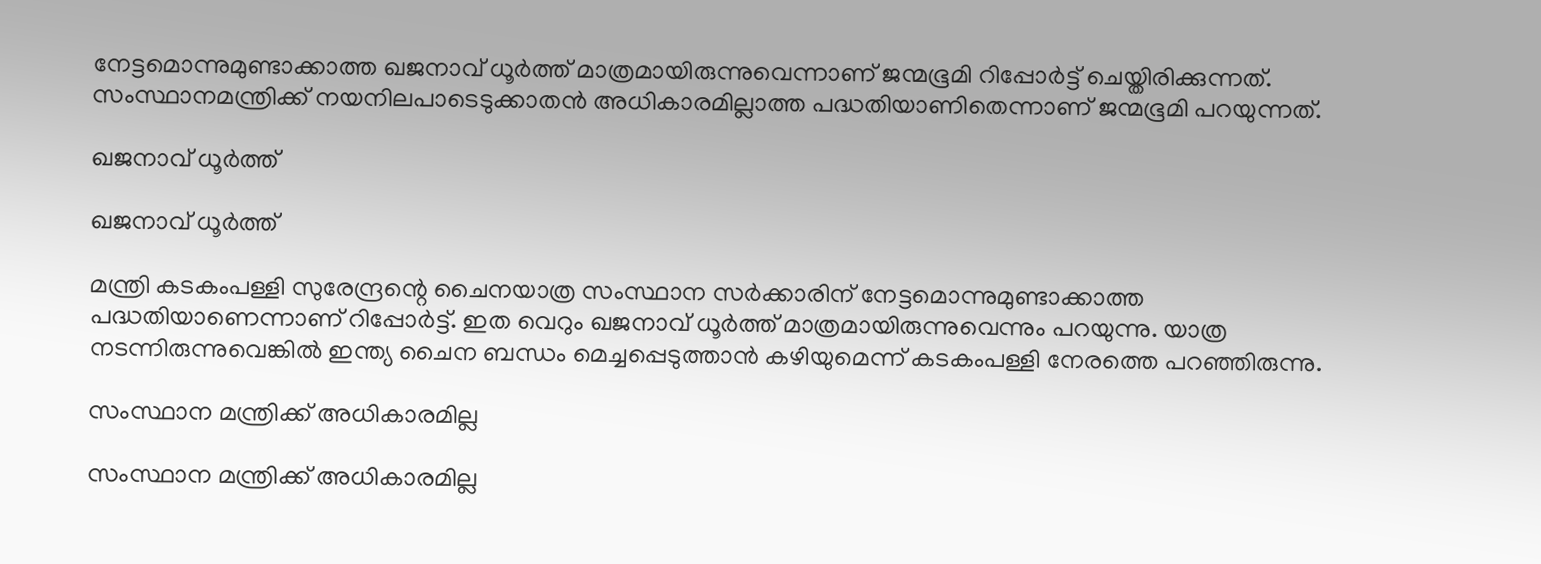നേട്ടമൊന്നുമുണ്ടാക്കാത്ത ഖജനാവ് ധൂര്‍ത്ത് മാത്രമായിരുന്നുവെന്നാണ് ജന്മഭൂമി റിപ്പോര്‍ട്ട് ചെയ്തിരിക്കുന്നത്. സംസ്ഥാനമന്ത്രിക്ക് നയനിലപാടെടുക്കാതന്‍ അധികാരമില്ലാത്ത പദ്ധതിയാണിതെന്നാണ് ജന്മഭൂമി പറയുന്നത്.

ഖജനാവ് ധൂര്‍ത്ത്

ഖജനാവ് ധൂര്‍ത്ത്

മന്ത്രി കടകംപള്ളി സുരേന്ദ്രന്റെ ചൈനയാത്ര സംസ്ഥാന സര്‍ക്കാരിന് നേട്ടമൊന്നുമുണ്ടാക്കാത്ത പദ്ധതിയാണെന്നാണ് റിപ്പോര്‍ട്ട്. ഇത വെറും ഖജനാവ് ധൂര്‍ത്ത് മാത്രമായിരുന്നുവെന്നും പറയുന്നു. യാത്ര നടന്നിരുന്നുവെങ്കില്‍ ഇന്ത്യ ചൈന ബന്ധം മെച്ചപ്പെടുത്താന്‍ കഴിയുമെന്ന് കടകംപള്ളി നേരത്തെ പറഞ്ഞിരുന്നു.

സംസ്ഥാന മന്ത്രിക്ക് അധികാരമില്ല

സംസ്ഥാന മന്ത്രിക്ക് അധികാരമില്ല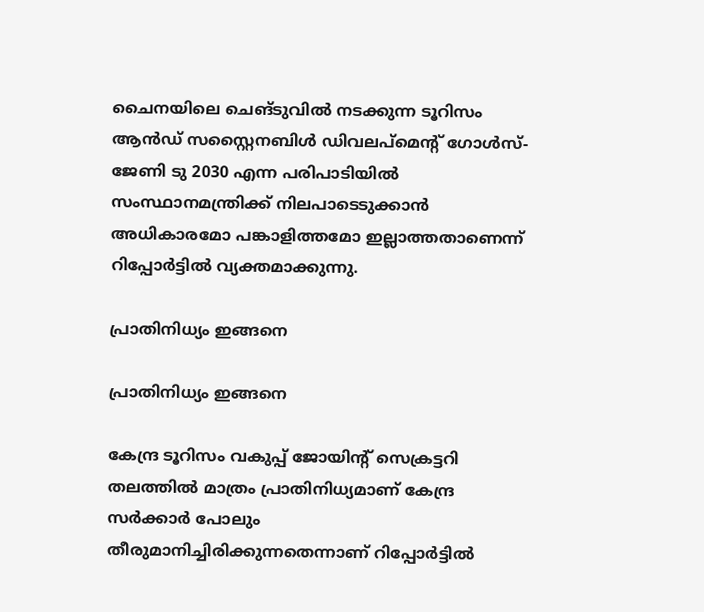ചൈനയിലെ ചെങ്ടുവില്‍ നടക്കുന്ന ടൂറിസം ആന്‍ഡ് സസ്റ്റൈനബിള്‍ ഡിവലപ്‌മെന്റ് ഗോള്‍സ്- ജേണി ടു 2030 എന്ന പരിപാടിയില്‍ സംസ്ഥാനമന്ത്രിക്ക് നിലപാടെടുക്കാന്‍ അധികാരമോ പങ്കാളിത്തമോ ഇല്ലാത്തതാണെന്ന് റിപ്പോര്‍ട്ടില്‍ വ്യക്തമാക്കുന്നു.

പ്രാതിനിധ്യം ഇങ്ങനെ

പ്രാതിനിധ്യം ഇങ്ങനെ

കേന്ദ്ര ടൂറിസം വകുപ്പ് ജോയിന്റ് സെക്രട്ടറി തലത്തില്‍ മാത്രം പ്രാതിനിധ്യമാണ് കേന്ദ്ര സര്‍ക്കാര്‍ പോലും തീരുമാനിച്ചിരിക്കുന്നതെന്നാണ് റിപ്പോര്‍ട്ടില്‍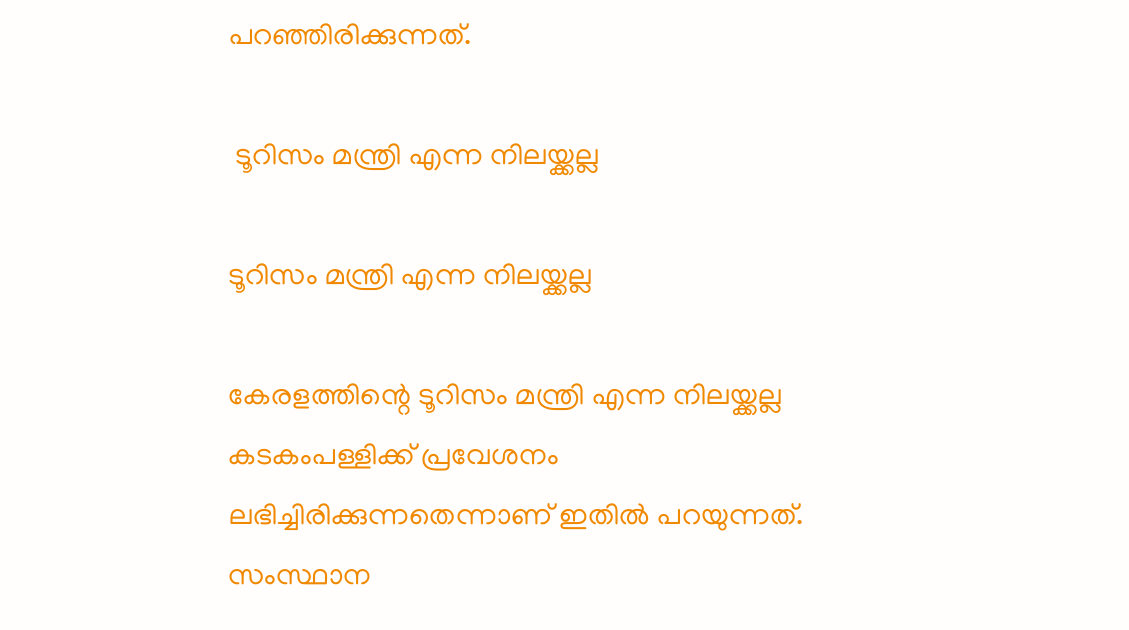പറഞ്ഞിരിക്കുന്നത്.

 ടൂറിസം മന്ത്രി എന്ന നിലയ്ക്കല്ല

ടൂറിസം മന്ത്രി എന്ന നിലയ്ക്കല്ല

കേരളത്തിന്റെ ടൂറിസം മന്ത്രി എന്ന നിലയ്ക്കല്ല കടകംപള്ളിക്ക് പ്രവേശനം ലഭിച്ചിരിക്കുന്നതെന്നാണ് ഇതില്‍ പറയുന്നത്. സംസ്ഥാന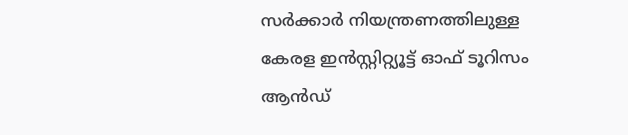സര്‍ക്കാര്‍ നിയന്ത്രണത്തിലുള്ള കേരള ഇന്‍സ്റ്റിറ്റ്യൂട്ട് ഓഫ് ടൂറിസം ആന്‍ഡ്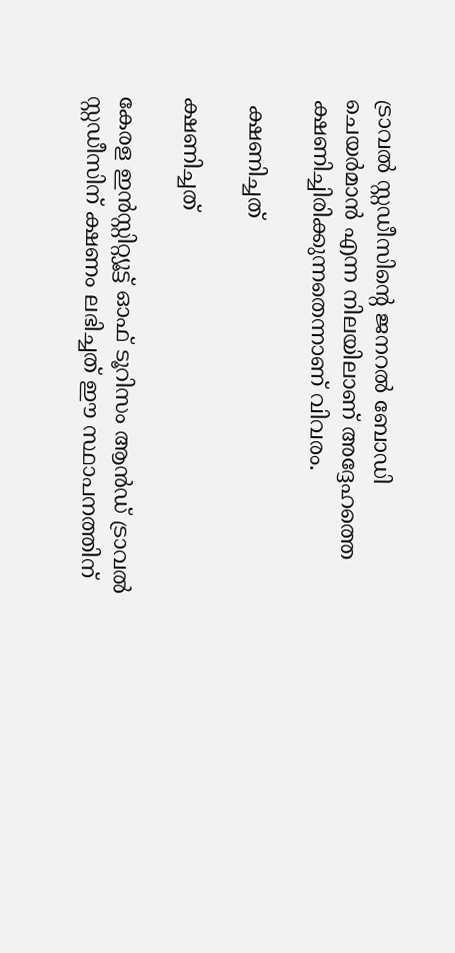ട്രാവല്‍ സ്റ്റഡീസിന്റെ ജനറല്‍ ബോഡി ചെയര്‍മാന്‍ എന്ന നിലയിലാണ് അദ്ദേഹത്തെ ക്ഷണിച്ചിരിക്കുന്നതെന്നാണ് വിവരം.

 ക്ഷണിച്ചത്

ക്ഷണിച്ചത്

കേരള ഇന്‍സ്റ്റിറ്റ്യൂട്ട് ഓഫ് ടൂറിസം ആന്‍ഡ് ട്രാവല്‍ സ്റ്റഡീസിന് ക്ഷണം ലഭിച്ചത് ഈ സ്ഥാപനത്തിന്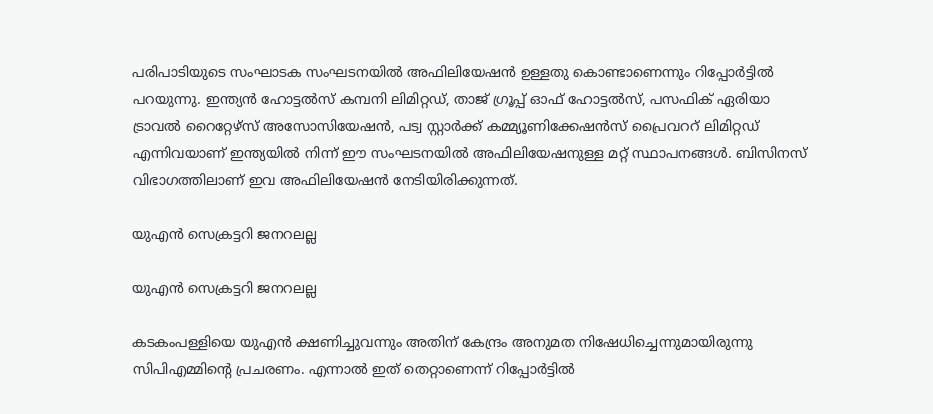പരിപാടിയുടെ സംഘാടക സംഘടനയില്‍ അഫിലിയേഷന്‍ ഉള്ളതു കൊണ്ടാണെന്നും റിപ്പോര്‍ട്ടില്‍ പറയുന്നു. ഇന്ത്യന്‍ ഹോട്ടല്‍സ് കമ്പനി ലിമിറ്റഡ്, താജ് ഗ്രൂപ്പ് ഓഫ് ഹോട്ടല്‍സ്, പസഫിക് ഏരിയാ ട്രാവല്‍ റൈറ്റേഴ്‌സ് അസോസിയേഷന്‍, പട്വ സ്റ്റാര്‍ക്ക് കമ്മ്യൂണിക്കേഷന്‍സ് പ്രൈവററ് ലിമിറ്റഡ് എന്നിവയാണ് ഇന്ത്യയില്‍ നിന്ന് ഈ സംഘടനയില്‍ അഫിലിയേഷനുള്ള മറ്റ് സ്ഥാപനങ്ങള്‍. ബിസിനസ് വിഭാഗത്തിലാണ് ഇവ അഫിലിയേഷന്‍ നേടിയിരിക്കുന്നത്.

യുഎന്‍ സെക്രട്ടറി ജനറലല്ല

യുഎന്‍ സെക്രട്ടറി ജനറലല്ല

കടകംപള്ളിയെ യുഎന്‍ ക്ഷണിച്ചുവന്നും അതിന് കേന്ദ്രം അനുമത നിഷേധിച്ചെന്നുമായിരുന്നു സിപിഎമ്മിന്റെ പ്രചരണം. എന്നാല്‍ ഇത് തെറ്റാണെന്ന് റിപ്പോര്‍ട്ടില്‍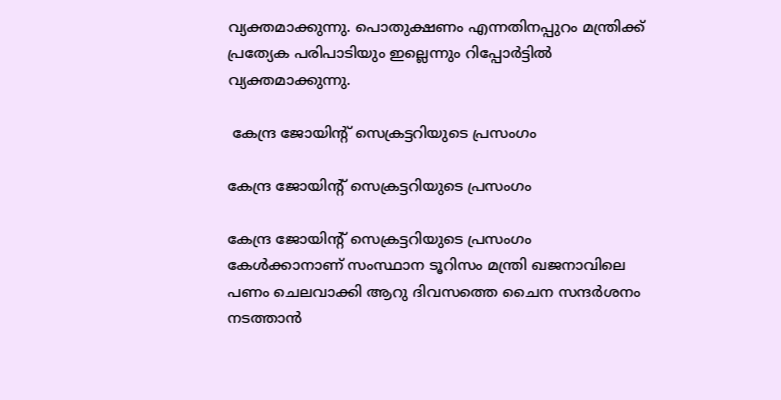വ്യക്തമാക്കുന്നു. പൊതുക്ഷണം എന്നതിനപ്പുറം മന്ത്രിക്ക് പ്രത്യേക പരിപാടിയും ഇല്ലെന്നും റിപ്പോര്‍ട്ടില്‍ വ്യക്തമാക്കുന്നു.

 കേന്ദ്ര ജോയിന്റ് സെക്രട്ടറിയുടെ പ്രസംഗം

കേന്ദ്ര ജോയിന്റ് സെക്രട്ടറിയുടെ പ്രസംഗം

കേന്ദ്ര ജോയിന്റ് സെക്രട്ടറിയുടെ പ്രസംഗം കേള്‍ക്കാനാണ് സംസ്ഥാന ടൂറിസം മന്ത്രി ഖജനാവിലെ പണം ചെലവാക്കി ആറു ദിവസത്തെ ചൈന സന്ദര്‍ശനം നടത്താന്‍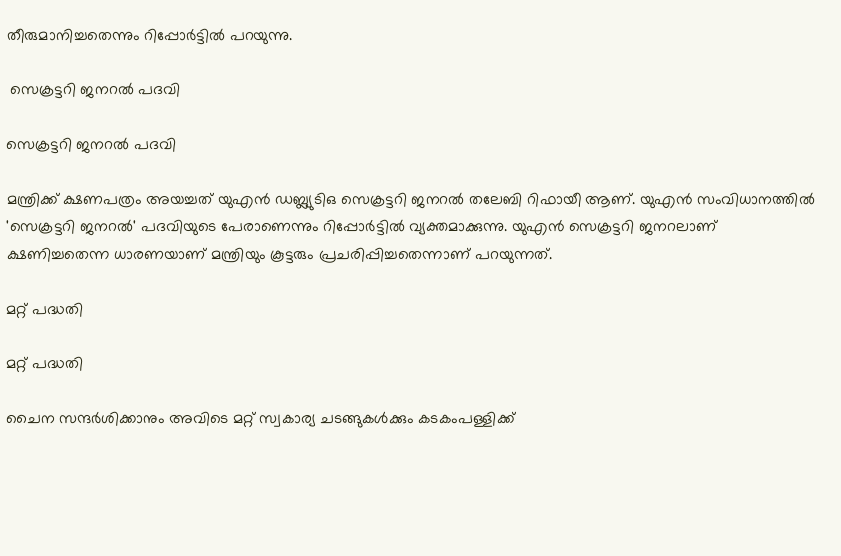തീരുമാനിച്ചതെന്നും റിപ്പോര്‍ട്ടില്‍ പറയുന്നു.

 സെക്രട്ടറി ജനറല്‍ പദവി

സെക്രട്ടറി ജനറല്‍ പദവി

മന്ത്രിക്ക് ക്ഷണപത്രം അയച്ചത് യുഎന്‍ ഡബ്ല്യുടിഒ സെക്രട്ടറി ജനറല്‍ തലേബി റിഫായീ ആണ്. യുഎന്‍ സംവിധാനത്തില്‍ 'സെക്രട്ടറി ജനറല്‍' പദവിയുടെ പേരാണെന്നും റിപ്പോര്‍ട്ടില്‍ വ്യക്തമാക്കുന്നു. യുഎന്‍ സെക്രട്ടറി ജനറലാണ് ക്ഷണിച്ചതെന്ന ധാരണയാണ് മന്ത്രിയും കൂട്ടരും പ്രചരിപ്പിച്ചതെന്നാണ് പറയുന്നത്.

മറ്റ് പദ്ധതി

മറ്റ് പദ്ധതി

ചൈന സന്ദര്‍ശിക്കാനും അവിടെ മറ്റ് സ്വകാര്യ ചടങ്ങുകള്‍ക്കും കടകംപള്ളിക്ക്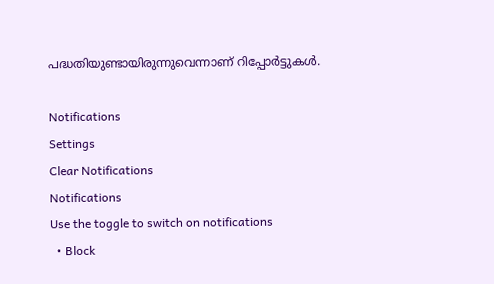പദ്ധതിയുണ്ടായിരുന്നുവെന്നാണ് റിപ്പോര്‍ട്ടുകള്‍.

Notifications
Settings
Clear Notifications
Notifications
Use the toggle to switch on notifications
  • Block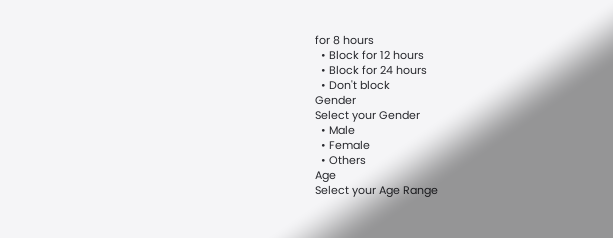for 8 hours
  • Block for 12 hours
  • Block for 24 hours
  • Don't block
Gender
Select your Gender
  • Male
  • Female
  • Others
Age
Select your Age Range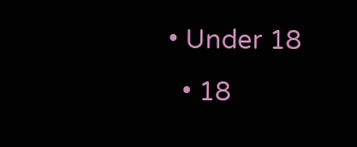• Under 18
  • 18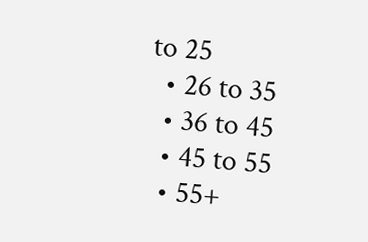to 25
  • 26 to 35
  • 36 to 45
  • 45 to 55
  • 55+